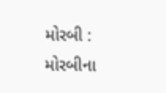મોરબી : મોરબીના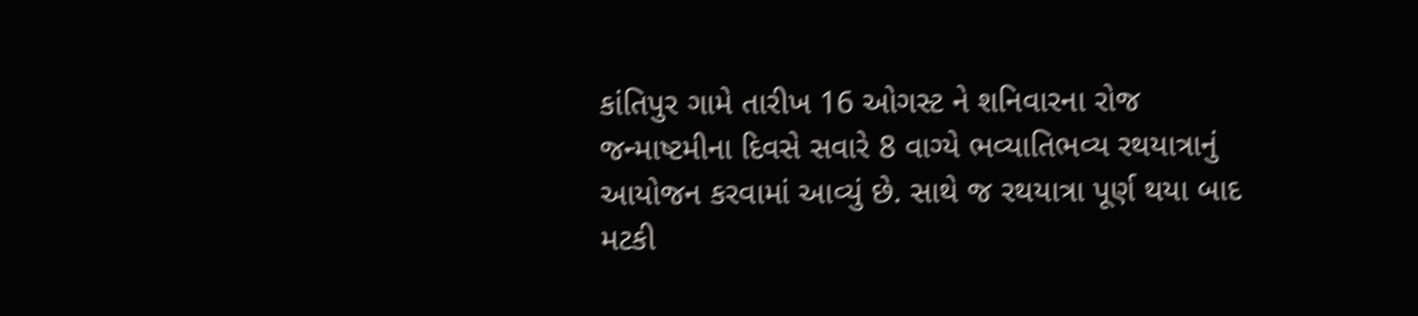કાંતિપુર ગામે તારીખ 16 ઓગસ્ટ ને શનિવારના રોજ જન્માષ્ટમીના દિવસે સવારે 8 વાગ્યે ભવ્યાતિભવ્ય રથયાત્રાનું આયોજન કરવામાં આવ્યું છે. સાથે જ રથયાત્રા પૂર્ણ થયા બાદ મટકી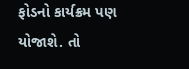ફોડનો કાર્યક્રમ પણ યોજાશે. તો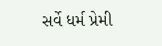સર્વે ધર્મ પ્રેમી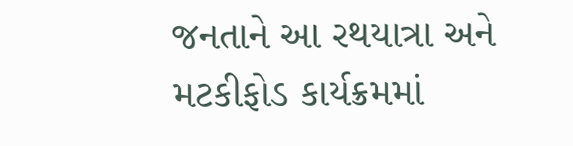જનતાને આ રથયાત્રા અને મટકીફોડ કાર્યક્રમમાં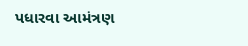પધારવા આમંત્રણ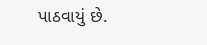પાઠવાયું છે.